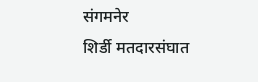संगमनेर
शिर्डी मतदारसंघात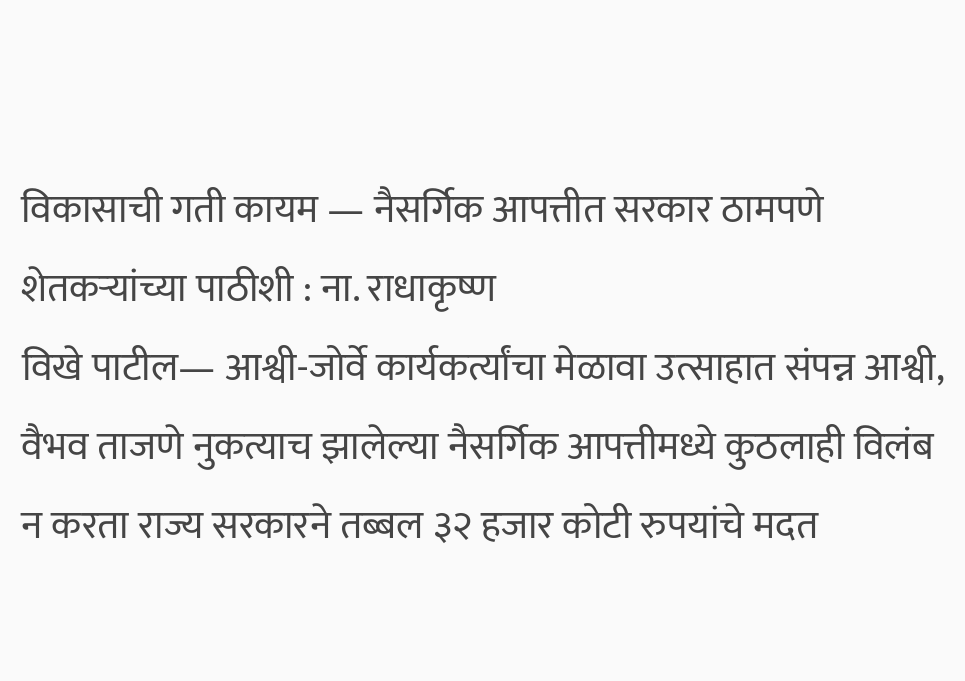विकासाची गती कायम — नैसर्गिक आपत्तीत सरकार ठामपणे शेतकऱ्यांच्या पाठीशी : ना. राधाकृष्ण
विखे पाटील— आश्वी-जोर्वे कार्यकर्त्यांचा मेळावा उत्साहात संपन्न आश्वी, वैभव ताजणे नुकत्याच झालेल्या नैसर्गिक आपत्तीमध्ये कुठलाही विलंब न करता राज्य सरकारने तब्बल ३२ हजार कोटी रुपयांचे मदत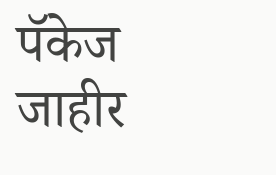पॅकेज जाहीर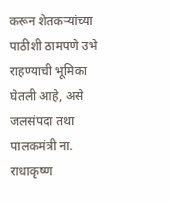करून शेतकऱ्यांच्या पाठीशी ठामपणे उभे राहण्याची भूमिका घेतली आहे, असे जलसंपदा तथा पालकमंत्री ना. राधाकृष्ण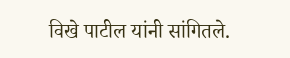विखे पाटील यांनी सांगितले.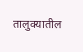तालुक्यातील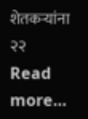शेतकऱ्यांना २२ Read more…